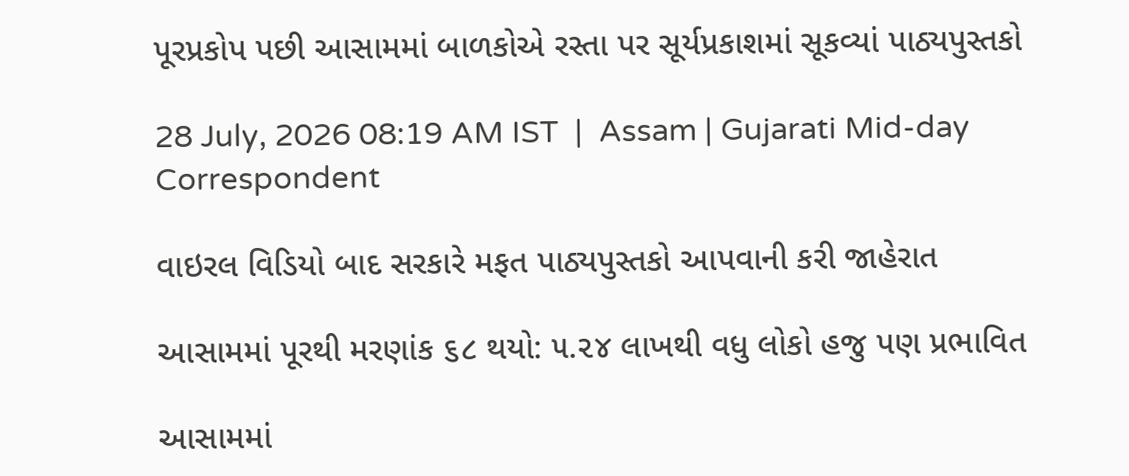પૂરપ્રકોપ પછી આસામમાં બાળકોએ રસ્તા પર સૂર્યપ્રકાશમાં સૂકવ્યાં પાઠ્યપુસ્તકો

28 July, 2026 08:19 AM IST  |  Assam | Gujarati Mid-day Correspondent

વાઇરલ વિડિયો બાદ સરકારે મફત પાઠ્યપુસ્તકો આપવાની કરી જાહેરાત

આસામમાં પૂરથી મરણાંક ૬૮ થયો: ૫.૨૪ લાખથી વધુ લોકો હજુ પણ પ્રભાવિત

આસામમાં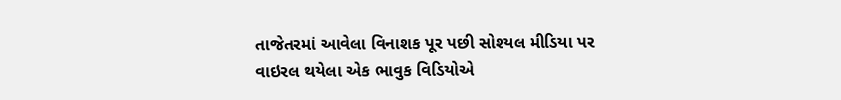તાજેતરમાં આવેલા વિનાશક પૂર પછી સોશ્યલ મીડિયા પર વાઇરલ થયેલા એક ભાવુક વિડિયોએ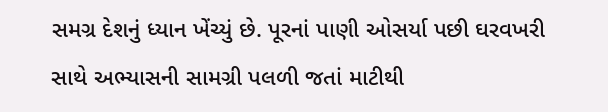સમગ્ર દેશનું ધ્યાન ખેંચ્યું છે. પૂરનાં પાણી ઓસર્યા પછી ઘરવખરી સાથે અભ્યાસની સામગ્રી પલળી જતાં માટીથી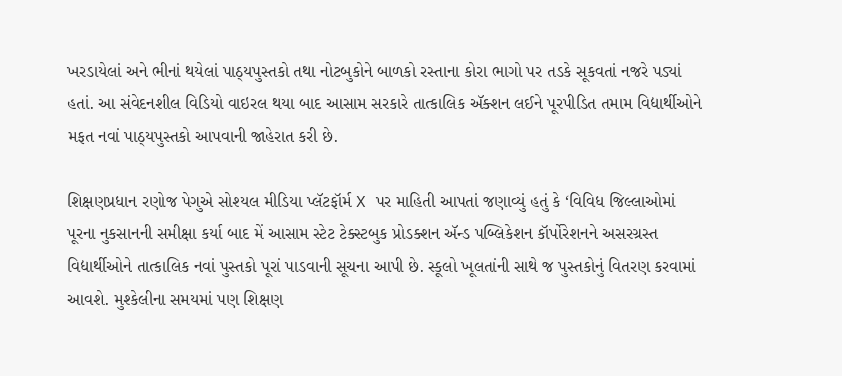ખરડાયેલાં અને ભીનાં થયેલાં પાઠ્યપુસ્તકો તથા નોટબુકોને બાળકો રસ્તાના કોરા ભાગો પર તડકે સૂકવતાં નજરે પડ્યાં હતાં. આ સંવેદનશીલ વિડિયો વાઇરલ થયા બાદ આસામ સરકારે તાત્કાલિક ઍક્શન લઈને પૂરપીડિત તમામ વિદ્યાર્થીઓને મફત નવાં પાઠ્યપુસ્તકો આપવાની જાહેરાત કરી છે.

શિક્ષણપ્રધાન રણોજ પેગુએ સોશ્યલ મીડિયા પ્લૅટફૉર્મ X પર માહિતી આપતાં જણાવ્યું હતું કે ‘વિવિધ જિલ્લાઓમાં પૂરના નુકસાનની સમીક્ષા કર્યા બાદ મેં આસામ સ્ટેટ ટેક્સ્ટબુક પ્રોડક્શન ઍન્ડ પબ્લિકેશન કૉર્પોરેશનને અસરગ્રસ્ત વિદ્યાર્થીઓને તાત્કાલિક નવાં પુસ્તકો પૂરાં પાડવાની સૂચના આપી છે. સ્કૂલો ખૂલતાંની સાથે જ પુસ્તકોનું વિતરણ કરવામાં આવશે. મુશ્કેલીના સમયમાં પણ શિક્ષણ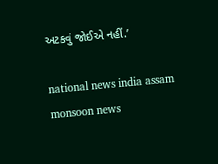અટકવું જોઈએ નહીં.’

national news india assam monsoon news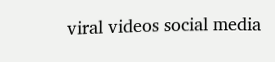viral videos social media